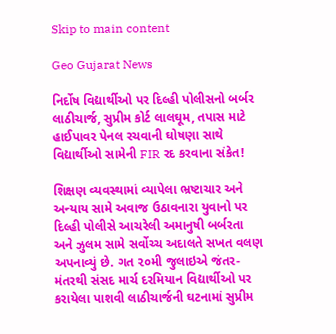Skip to main content

Geo Gujarat News

નિર્દોષ વિદ્યાર્થીઓ પર દિલ્હી પોલીસનો બર્બર લાઠીચાર્જ, સુપ્રીમ કોર્ટ લાલઘૂમ, તપાસ માટે હાઈપાવર પેનલ રચવાની ઘોષણા સાથે વિદ્યાર્થીઓ સામેની FIR રદ કરવાના સંકેત!

શિક્ષણ વ્યવસ્થામાં વ્યાપેલા ભ્રષ્ટાચાર અને અન્યાય સામે અવાજ ઉઠાવનારા યુવાનો પર દિલ્હી પોલીસે આચરેલી અમાનુષી બર્બરતા અને ઝુલમ સામે સર્વોચ્ચ અદાલતે સખત વલણ અપનાવ્યું છે. ગત ૨૦મી જુલાઇએ જંતર-મંતરથી સંસદ માર્ચ દરમિયાન વિદ્યાર્થીઓ પર કરાયેલા પાશવી લાઠીચાર્જની ઘટનામાં સુપ્રીમ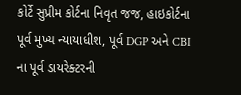કોર્ટે સુપ્રીમ કોર્ટના નિવૃત જજ, હાઇકોર્ટના પૂર્વ મુખ્ય ન્યાયાધીશ, પૂર્વ DGP અને CBI ના પૂર્વ ડાયરેક્ટરની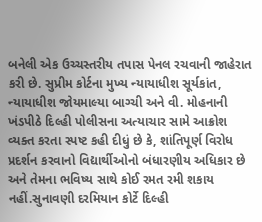બનેલી એક ઉચ્ચસ્તરીય તપાસ પેનલ રચવાની જાહેરાત કરી છે. સુપ્રીમ કોર્ટના મુખ્ય ન્યાયાધીશ સૂર્યકાંત, ન્યાયાધીશ જોયમાલ્યા બાગ્ચી અને વી. મોહનાની ખંડપીઠે દિલ્હી પોલીસના અત્યાચાર સામે આક્રોશ વ્યક્ત કરતા સ્પષ્ટ કહી દીધું છે કે, શાંતિપૂર્ણ વિરોધ પ્રદર્શન કરવાનો વિદ્યાર્થીઓનો બંધારણીય અધિકાર છે અને તેમના ભવિષ્ય સાથે કોઈ રમત રમી શકાય નહીં.સુનાવણી દરમિયાન કોર્ટે દિલ્હી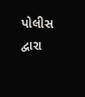પોલીસ દ્વારા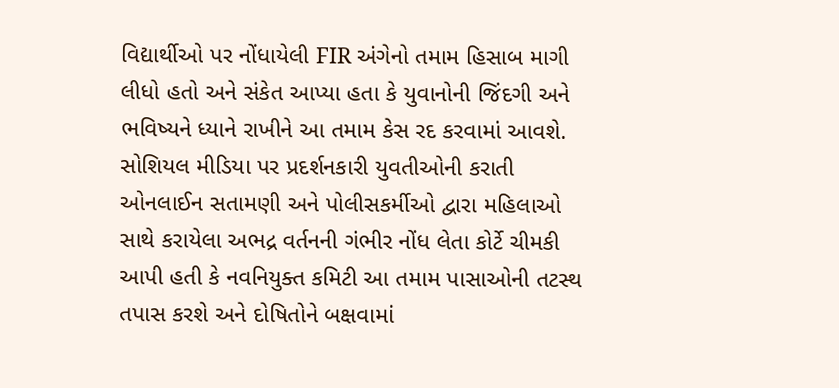વિદ્યાર્થીઓ પર નોંધાયેલી FIR અંગેનો તમામ હિસાબ માગી લીધો હતો અને સંકેત આપ્યા હતા કે યુવાનોની જિંદગી અને ભવિષ્યને ધ્યાને રાખીને આ તમામ કેસ રદ કરવામાં આવશે. સોશિયલ મીડિયા પર પ્રદર્શનકારી યુવતીઓની કરાતી ઓનલાઈન સતામણી અને પોલીસકર્મીઓ દ્વારા મહિલાઓ સાથે કરાયેલા અભદ્ર વર્તનની ગંભીર નોંધ લેતા કોર્ટે ચીમકી આપી હતી કે નવનિયુક્ત કમિટી આ તમામ પાસાઓની તટસ્થ તપાસ કરશે અને દોષિતોને બક્ષવામાં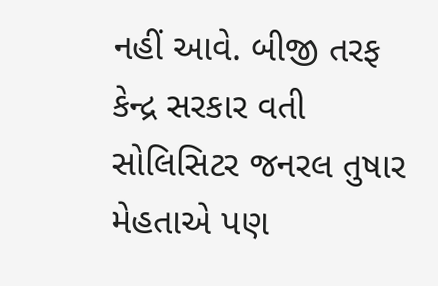નહીં આવે. બીજી તરફ કેન્દ્ર સરકાર વતી સોલિસિટર જનરલ તુષાર મેહતાએ પણ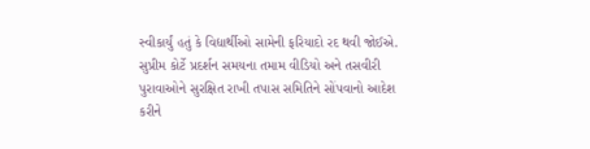સ્વીકાર્યું હતું કે વિદ્યાર્થીઓ સામેની ફરિયાદો રદ થવી જોઈએ. સુપ્રીમ કોર્ટે પ્રદર્શન સમયના તમામ વીડિયો અને તસવીરી પુરાવાઓને સુરક્ષિત રાખી તપાસ સમિતિને સોંપવાનો આદેશ કરીને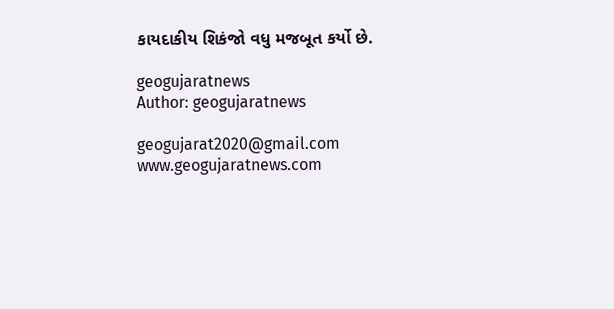કાયદાકીય શિકંજો વધુ મજબૂત કર્યો છે.

geogujaratnews
Author: geogujaratnews

geogujarat2020@gmail.com www.geogujaratnews.com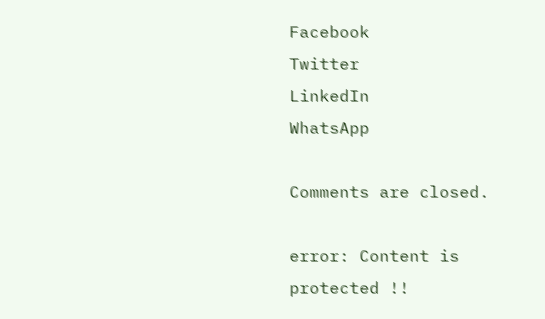Facebook
Twitter
LinkedIn
WhatsApp

Comments are closed.

error: Content is protected !!